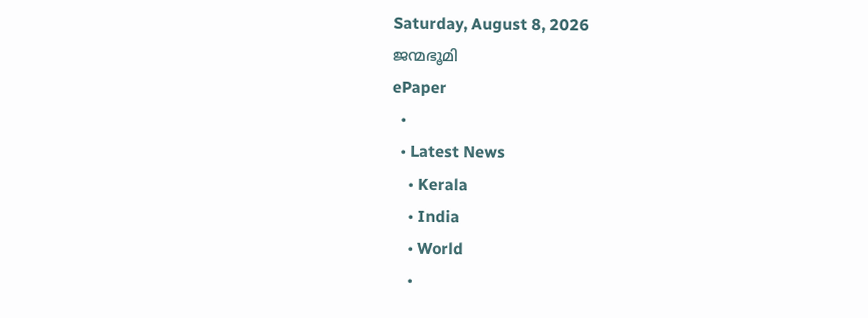Saturday, August 8, 2026
ജന്മഭൂമി
ePaper
  •
  • Latest News
    • Kerala
    • India
    • World
    •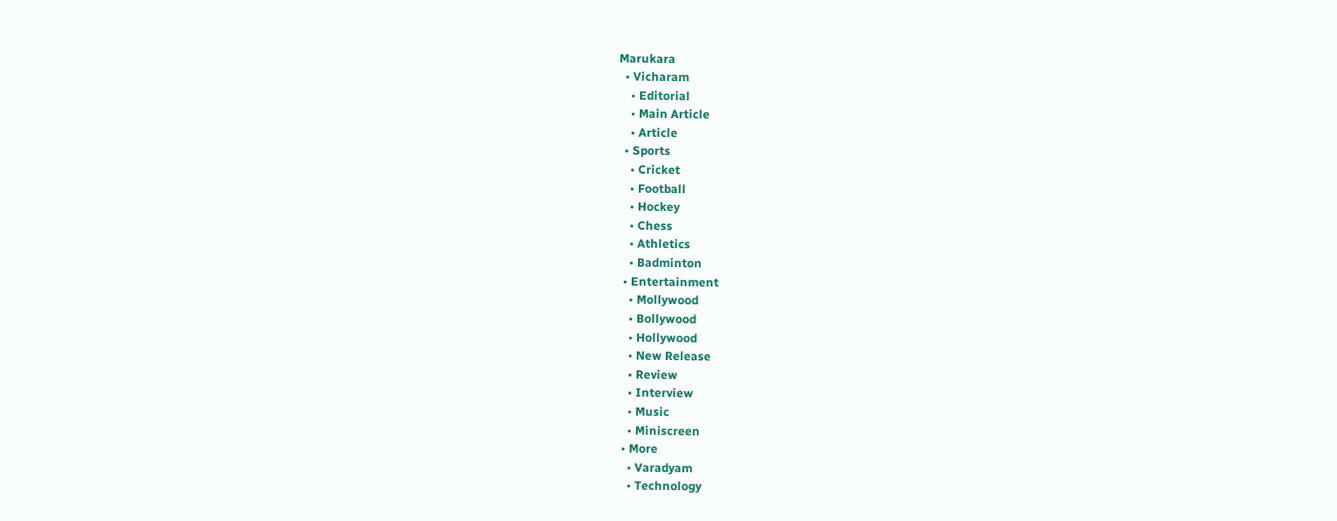Marukara
  • Vicharam
    • Editorial
    • Main Article
    • Article
  • Sports
    • Cricket
    • Football
    • Hockey
    • Chess
    • Athletics
    • Badminton
  • Entertainment
    • Mollywood
    • Bollywood
    • Hollywood
    • New Release
    • Review
    • Interview
    • Music
    • Miniscreen
  • More
    • Varadyam
    • Technology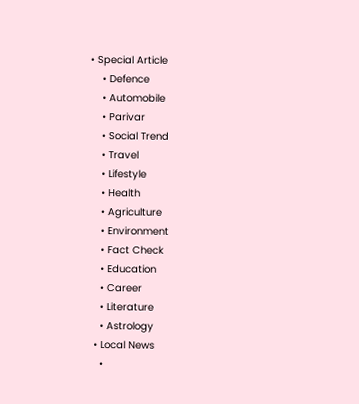• Special Article
    • Defence
    • Automobile
    • Parivar
    • Social Trend
    • Travel
    • Lifestyle
    • Health
    • Agriculture
    • Environment
    • Fact Check
    • Education
    • Career
    • Literature
    • Astrology
  • Local News
    •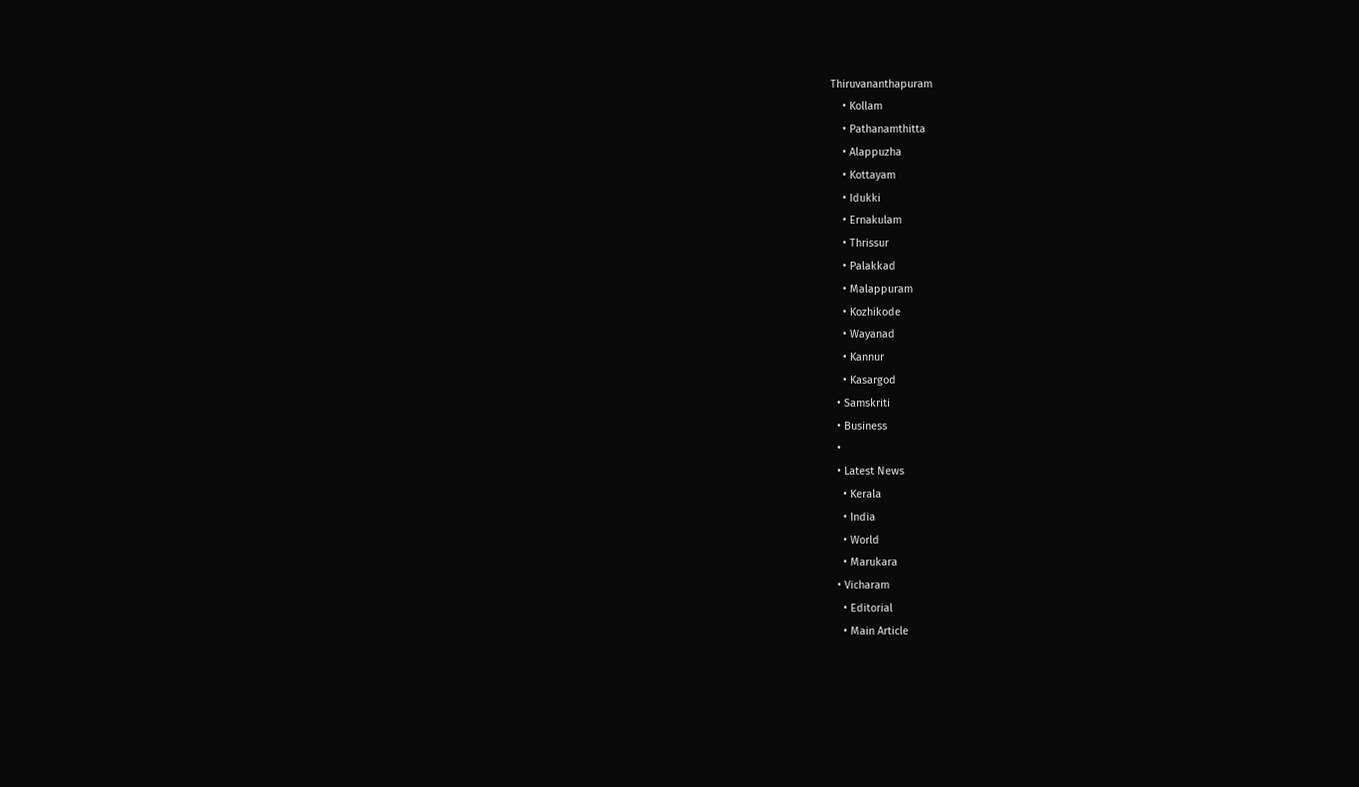Thiruvananthapuram
    • Kollam
    • Pathanamthitta
    • Alappuzha
    • Kottayam
    • Idukki
    • Ernakulam
    • Thrissur
    • Palakkad
    • Malappuram
    • Kozhikode
    • Wayanad
    • Kannur
    • Kasargod
  • Samskriti
  • Business
  •
  • Latest News
    • Kerala
    • India
    • World
    • Marukara
  • Vicharam
    • Editorial
    • Main Article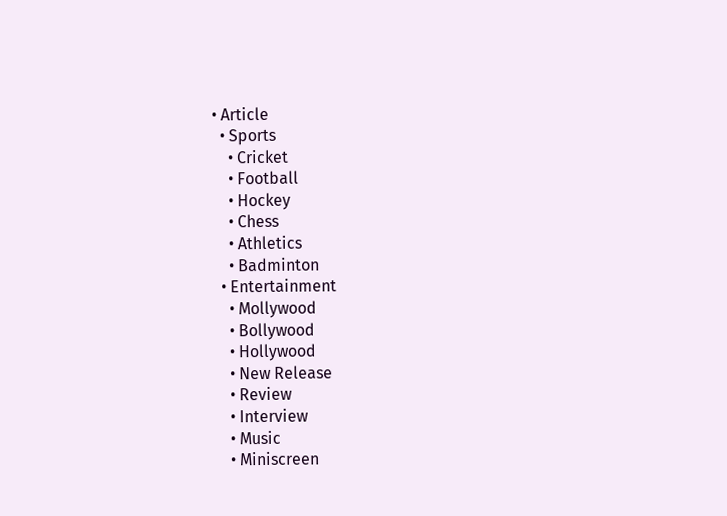• Article
  • Sports
    • Cricket
    • Football
    • Hockey
    • Chess
    • Athletics
    • Badminton
  • Entertainment
    • Mollywood
    • Bollywood
    • Hollywood
    • New Release
    • Review
    • Interview
    • Music
    • Miniscreen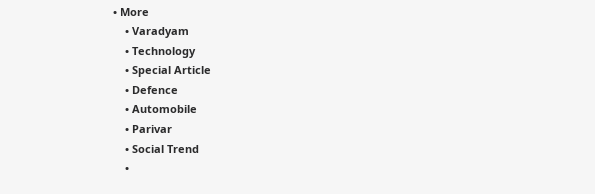• More
    • Varadyam
    • Technology
    • Special Article
    • Defence
    • Automobile
    • Parivar
    • Social Trend
    •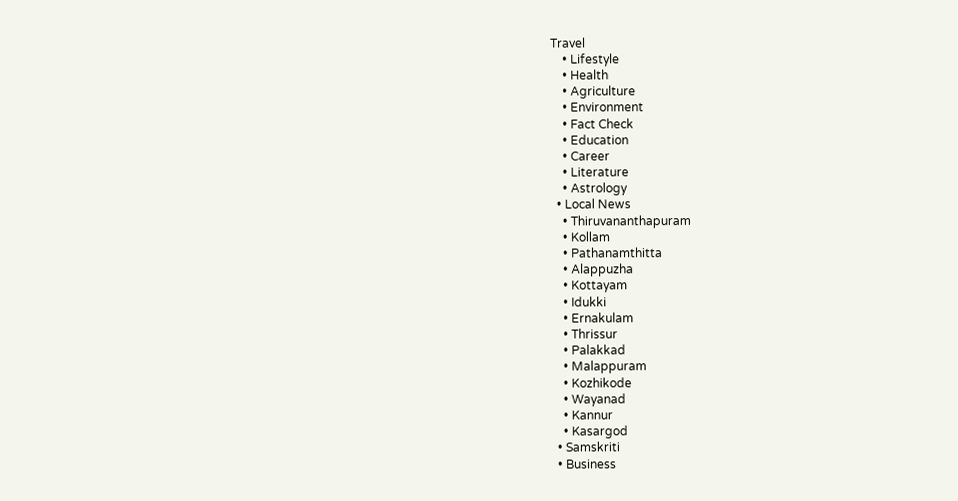Travel
    • Lifestyle
    • Health
    • Agriculture
    • Environment
    • Fact Check
    • Education
    • Career
    • Literature
    • Astrology
  • Local News
    • Thiruvananthapuram
    • Kollam
    • Pathanamthitta
    • Alappuzha
    • Kottayam
    • Idukki
    • Ernakulam
    • Thrissur
    • Palakkad
    • Malappuram
    • Kozhikode
    • Wayanad
    • Kannur
    • Kasargod
  • Samskriti
  • Business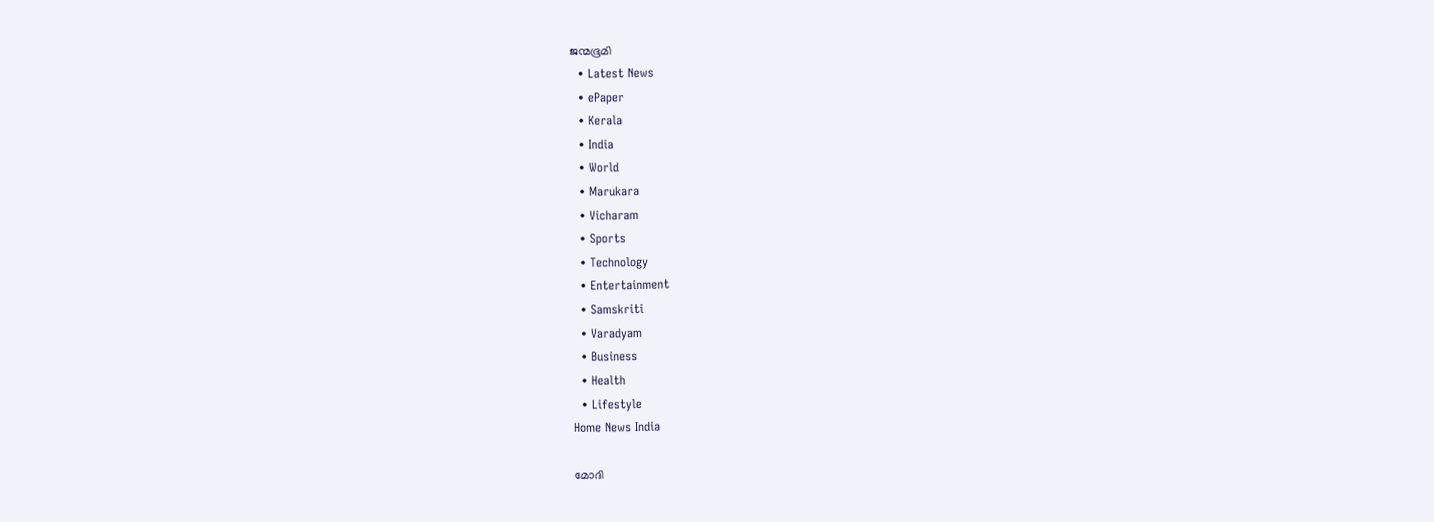ജന്മഭൂമി
  • Latest News
  • ePaper
  • Kerala
  • India
  • World
  • Marukara
  • Vicharam
  • Sports
  • Technology
  • Entertainment
  • Samskriti
  • Varadyam
  • Business
  • Health
  • Lifestyle
Home News India

മോദി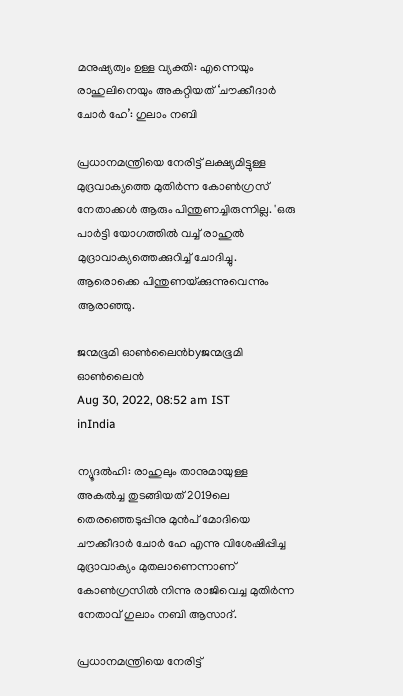മനുഷ്യത്വം ഉള്ള വ്യക്തി: എന്നെയും രാഹുലിനെയും അകറ്റിയത് ‘ചൗക്കീദാര്‍ ചോര്‍ ഹേ’: ഗുലാം നബി

പ്രധാനമന്ത്രിയെ നേരിട്ട് ലക്ഷ്യമിട്ടുള്ള മുദ്രവാക്യത്തെ മുതിര്‍ന്ന കോണ്‍ഗ്രസ് നേതാക്കള്‍ ആരും പിന്തുണച്ചിരുന്നില്ല. 'ഒരു പാര്‍ട്ടി യോഗത്തില്‍ വച്ച് രാഹുല്‍ മുദ്രാവാക്യത്തെക്കുറിച്ച് ചോദിച്ചു. ആരൊക്കെ പിന്തുണയ്‌ക്കുന്നുവെന്നും ആരാഞ്ഞു.

ജന്മഭൂമി ഓണ്‍ലൈന്‍byജന്മഭൂമി ഓണ്‍ലൈന്‍
Aug 30, 2022, 08:52 am IST
inIndia

ന്യൂദല്‍ഹി: രാഹുലും താനുമായുള്ള അകല്‍ച്ച തുടങ്ങിയത് 2019ലെ തെരഞ്ഞെടുപ്പിനു മുന്‍പ് മോദിയെ ചൗക്കീദാര്‍ ചോര്‍ ഹേ എന്നു വിശേഷിപ്പിച്ച മുദ്രാവാക്യം മുതലാണെന്നാണ് കോണ്‍ഗ്രസില്‍ നിന്നു രാജിവെച്ച മുതിര്‍ന്ന നേതാവ് ഗുലാം നബി ആസാദ്.

പ്രധാനമന്ത്രിയെ നേരിട്ട്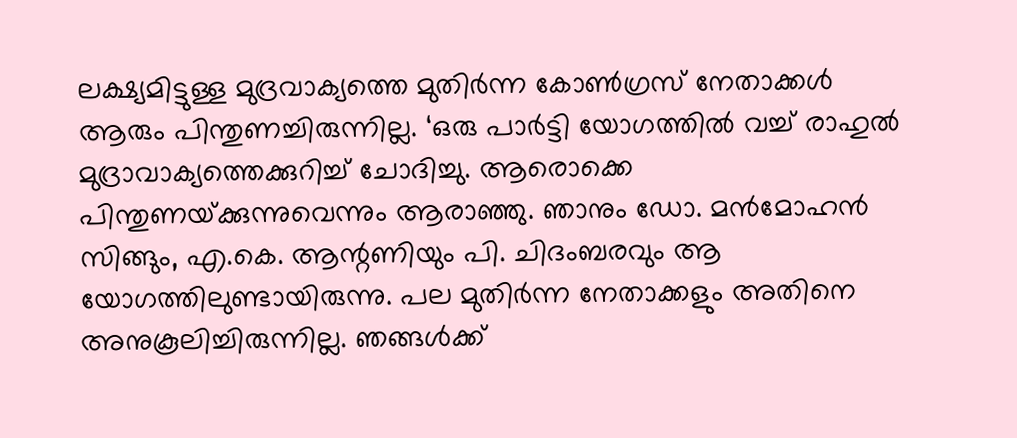ലക്ഷ്യമിട്ടുള്ള മുദ്രവാക്യത്തെ മുതിര്‍ന്ന കോണ്‍ഗ്രസ് നേതാക്കള്‍ ആരും പിന്തുണച്ചിരുന്നില്ല. ‘ഒരു പാര്‍ട്ടി യോഗത്തില്‍ വച്ച് രാഹുല്‍ മുദ്രാവാക്യത്തെക്കുറിച്ച് ചോദിച്ചു. ആരൊക്കെ പിന്തുണയ്‌ക്കുന്നുവെന്നും ആരാഞ്ഞു. ഞാനും ഡോ. മന്‍മോഹന്‍ സിങ്ങും, എ.കെ. ആന്റണിയും പി. ചിദംബരവും ആ യോഗത്തിലുണ്ടായിരുന്നു. പല മുതിര്‍ന്ന നേതാക്കളും അതിനെ അനുകൂലിച്ചിരുന്നില്ല. ഞങ്ങള്‍ക്ക്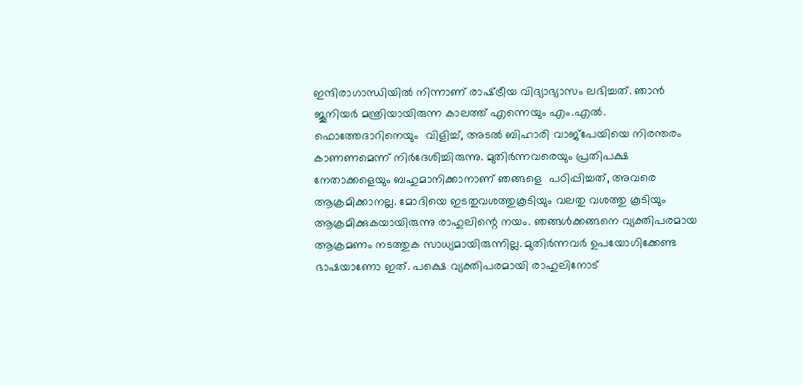ഇന്ദിരാഗാന്ധിയില്‍ നിന്നാണ് രാഷ്‌ട്രീയ വിദ്യാഭ്യാസം ലഭിച്ചത്. ഞാന്‍ ജൂനിയര്‍ മന്ത്രിയായിരുന്ന കാലത്ത് എന്നെയും എം.എല്‍. ഫൊത്തേദാറിനെയും  വിളിച്ച്, അടല്‍ ബിഹാരി വാജ്‌പേയിയെ നിരന്തരം കാണണമെന്ന് നിര്‍ദേശിച്ചിരുന്നു. മുതിര്‍ന്നവരെയും പ്രതിപക്ഷ നേതാക്കളെയും ബഹുമാനിക്കാനാണ് ഞങ്ങളെ  പഠിപ്പിച്ചത്, അവരെ ആക്രമിക്കാനല്ല. മോദിയെ ഇടതുവശത്തുകൂടിയും വലതു വശത്തു കൂടിയും ആക്രമിക്കുകയായിരുന്നു രാഹുലിന്റെ നയം. ഞങ്ങള്‍ക്കങ്ങനെ വ്യക്തിപരമായ ആക്രമണം നടത്തുക സാധ്യമായിരുന്നില്ല. മുതിര്‍ന്നവര്‍ ഉപയോഗിക്കേണ്ട ഭാഷയാണോ ഇത്. പക്ഷെ വ്യക്തിപരമായി രാഹുലിനോട്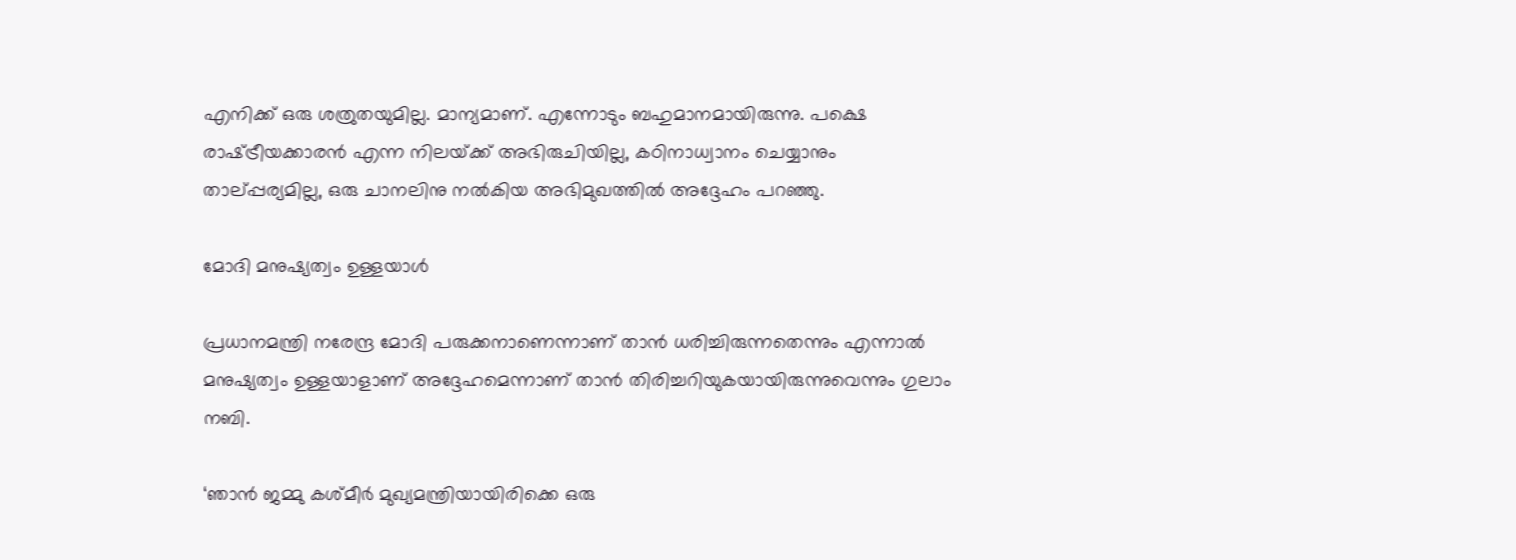എനിക്ക് ഒരു ശത്രുതയുമില്ല. മാന്യമാണ്. എന്നോടും ബഹുമാനമായിരുന്നു. പക്ഷെ രാഷ്‌ട്രീയക്കാരന്‍ എന്ന നിലയ്‌ക്ക് അഭിരുചിയില്ല, കഠിനാധ്വാനം ചെയ്യാനും താല്പ്പര്യമില്ല, ഒരു ചാനലിനു നല്‍കിയ അഭിമുഖത്തില്‍ അദ്ദേഹം പറഞ്ഞു.

മോദി മനുഷ്യത്വം ഉള്ളയാള്‍

പ്രധാനമന്ത്രി നരേന്ദ്ര മോദി പരുക്കനാണെന്നാണ് താന്‍ ധരിച്ചിരുന്നതെന്നും എന്നാല്‍ മനുഷ്യത്വം ഉള്ളയാളാണ് അദ്ദേഹമെന്നാണ് താന്‍ തിരിച്ചറിയുകയായിരുന്നുവെന്നും ഗുലാം നബി.

‘ഞാന്‍ ജമ്മു കശ്മീര്‍ മുഖ്യമന്ത്രിയായിരിക്കെ ഒരു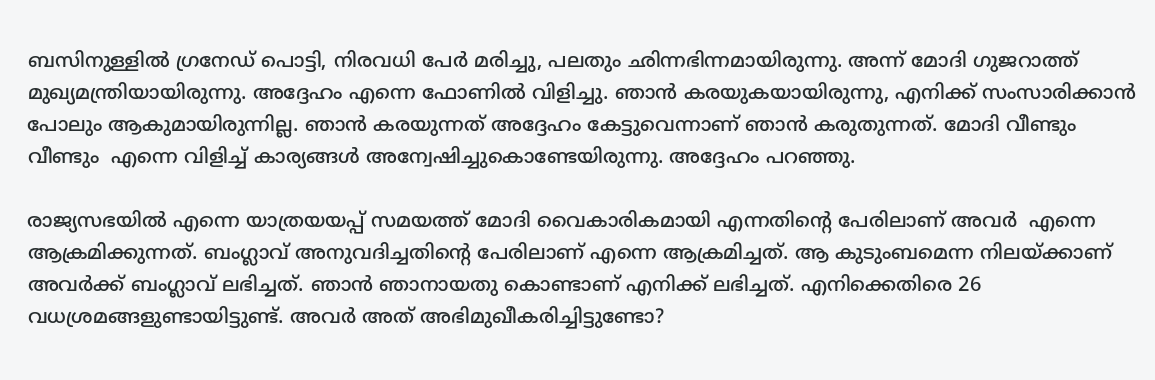ബസിനുള്ളില്‍ ഗ്രനേഡ് പൊട്ടി, നിരവധി പേര്‍ മരിച്ചു, പലതും ഛിന്നഭിന്നമായിരുന്നു. അന്ന് മോദി ഗുജറാത്ത് മുഖ്യമന്ത്രിയായിരുന്നു. അദ്ദേഹം എന്നെ ഫോണില്‍ വിളിച്ചു. ഞാന്‍ കരയുകയായിരുന്നു, എനിക്ക് സംസാരിക്കാന്‍ പോലും ആകുമായിരുന്നില്ല. ഞാന്‍ കരയുന്നത് അദ്ദേഹം കേട്ടുവെന്നാണ് ഞാന്‍ കരുതുന്നത്. മോദി വീണ്ടും വീണ്ടും  എന്നെ വിളിച്ച് കാര്യങ്ങള്‍ അന്വേഷിച്ചുകൊണ്ടേയിരുന്നു. അദ്ദേഹം പറഞ്ഞു.

രാജ്യസഭയില്‍ എന്നെ യാത്രയയപ്പ് സമയത്ത് മോദി വൈകാരികമായി എന്നതിന്റെ പേരിലാണ് അവര്‍  എന്നെ ആക്രമിക്കുന്നത്. ബംഗ്ലാവ് അനുവദിച്ചതിന്റെ പേരിലാണ് എന്നെ ആക്രമിച്ചത്. ആ കുടുംബമെന്ന നിലയ്‌ക്കാണ് അവര്‍ക്ക് ബംഗ്ലാവ് ലഭിച്ചത്. ഞാന്‍ ഞാനായതു കൊണ്ടാണ് എനിക്ക് ലഭിച്ചത്. എനിക്കെതിരെ 26 വധശ്രമങ്ങളുണ്ടായിട്ടുണ്ട്. അവര്‍ അത് അഭിമുഖീകരിച്ചിട്ടുണ്ടോ?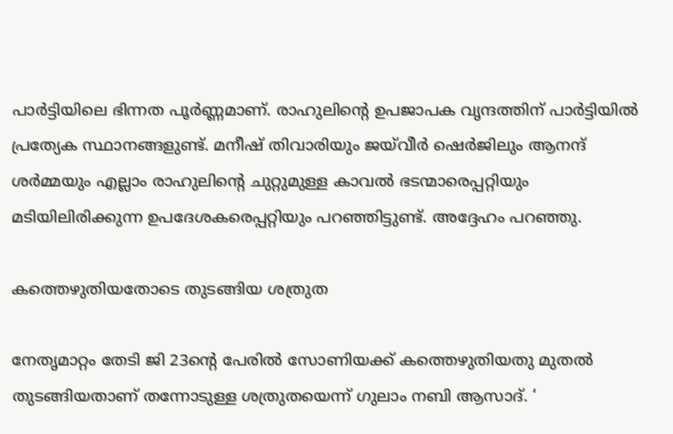പാര്‍ട്ടിയിലെ ഭിന്നത പൂര്‍ണ്ണമാണ്. രാഹുലിന്റെ ഉപജാപക വൃന്ദത്തിന് പാര്‍ട്ടിയില്‍ പ്രത്യേക സ്ഥാനങ്ങളുണ്ട്. മനീഷ് തിവാരിയും ജയ്‌വീര്‍ ഷെര്‍ജിലും ആനന്ദ് ശര്‍മ്മയും എല്ലാം രാഹുലിന്റെ ചുറ്റുമുള്ള കാവല്‍ ഭടന്മാരെപ്പറ്റിയും മടിയിലിരിക്കുന്ന ഉപദേശകരെപ്പറ്റിയും പറഞ്ഞിട്ടുണ്ട്. അദ്ദേഹം പറഞ്ഞു.

കത്തെഴുതിയതോടെ തുടങ്ങിയ ശത്രുത

നേതൃമാറ്റം തേടി ജി 23ന്റെ പേരില്‍ സോണിയക്ക് കത്തെഴുതിയതു മുതല്‍ തുടങ്ങിയതാണ് തന്നോടുള്ള ശത്രുതയെന്ന് ഗുലാം നബി ആസാദ്. ‘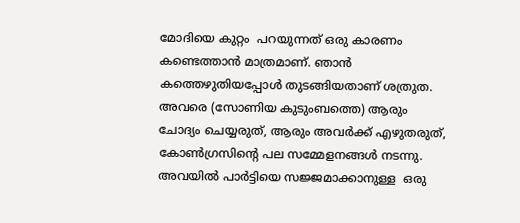മോദിയെ കുറ്റം  പറയുന്നത് ഒരു കാരണം കണ്ടെത്താന്‍ മാത്രമാണ്. ഞാന്‍ കത്തെഴുതിയപ്പോള്‍ തുടങ്ങിയതാണ് ശത്രുത. അവരെ (സോണിയ കുടുംബത്തെ) ആരും ചോദ്യം ചെയ്യരുത്, ആരും അവര്‍ക്ക് എഴുതരുത്, കോണ്‍ഗ്രസിന്റെ പല സമ്മേളനങ്ങള്‍ നടന്നു. അവയില്‍ പാര്‍ട്ടിയെ സജ്ജമാക്കാനുള്ള  ഒരു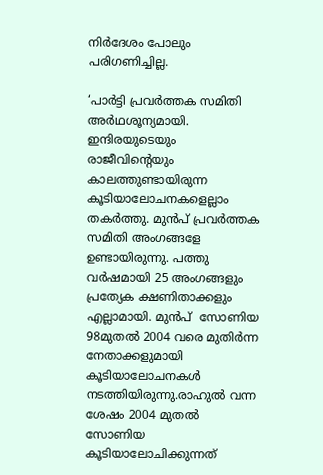നിര്‍ദേശം പോലും പരിഗണിച്ചില്ല.

‘പാര്‍ട്ടി പ്രവര്‍ത്തക സമിതി അര്‍ഥശൂന്യമായി. ഇന്ദിരയുടെയും രാജീവിന്റെയും കാലത്തുണ്ടായിരുന്ന കൂടിയാലോചനകളെല്ലാം തകര്‍ത്തു. മുന്‍പ് പ്രവര്‍ത്തക സമിതി അംഗങ്ങളേ ഉണ്ടായിരുന്നു. പത്തു വര്‍ഷമായി 25 അംഗങ്ങളും പ്രത്യേക ക്ഷണിതാക്കളും എല്ലാമായി. മുന്‍പ്  സോണിയ 98മുതല്‍ 2004 വരെ മുതിര്‍ന്ന നേതാക്കളുമായി കൂടിയാലോചനകള്‍ നടത്തിയിരുന്നു.രാഹുല്‍ വന്ന ശേഷം 2004 മുതല്‍ സോണിയ കൂടിയാലോചിക്കുന്നത്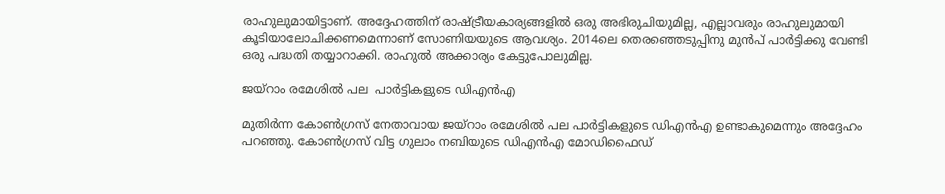രാഹുലുമായിട്ടാണ്. അദ്ദേഹത്തിന് രാഷ്‌ട്രീയകാര്യങ്ങളില്‍ ഒരു അഭിരുചിയുമില്ല, എല്ലാവരും രാഹുലുമായി  കൂടിയാലോചിക്കണമെന്നാണ് സോണിയയുടെ ആവശ്യം. 2014ലെ തെരഞ്ഞെടുപ്പിനു മുന്‍പ് പാര്‍ട്ടിക്കു വേണ്ടി ഒരു പദ്ധതി തയ്യാറാക്കി. രാഹുല്‍ അക്കാര്യം കേട്ടുപോലുമില്ല.

ജയ്‌റാം രമേശില്‍ പല  പാര്‍ട്ടികളുടെ ഡിഎന്‍എ

മുതിര്‍ന്ന കോണ്‍ഗ്രസ് നേതാവായ ജയ്‌റാം രമേശില്‍ പല പാര്‍ട്ടികളുടെ ഡിഎന്‍എ ഉണ്ടാകുമെന്നും അദ്ദേഹം പറഞ്ഞു. കോണ്‍ഗ്രസ് വിട്ട ഗുലാം നബിയുടെ ഡിഎന്‍എ മോഡിഫൈഡ്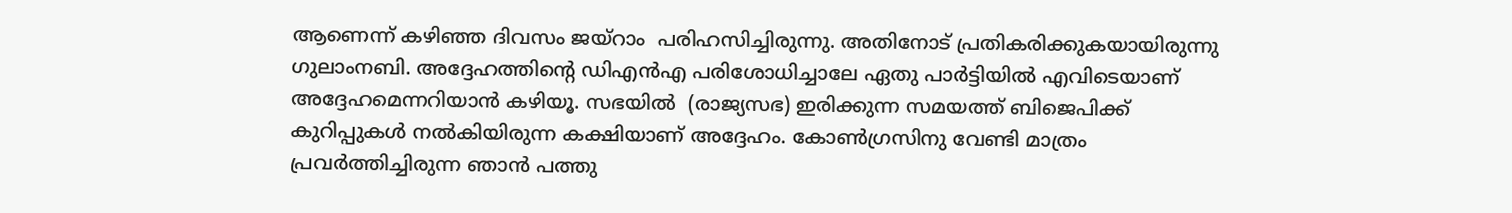ആണെന്ന് കഴിഞ്ഞ ദിവസം ജയ്‌റാം  പരിഹസിച്ചിരുന്നു. അതിനോട് പ്രതികരിക്കുകയായിരുന്നു ഗുലാംനബി. അദ്ദേഹത്തിന്റെ ഡിഎന്‍എ പരിശോധിച്ചാലേ ഏതു പാര്‍ട്ടിയില്‍ എവിടെയാണ് അദ്ദേഹമെന്നറിയാന്‍ കഴിയൂ. സഭയില്‍  (രാജ്യസഭ) ഇരിക്കുന്ന സമയത്ത് ബിജെപിക്ക് കുറിപ്പുകള്‍ നല്‍കിയിരുന്ന കക്ഷിയാണ് അദ്ദേഹം. കോണ്‍ഗ്രസിനു വേണ്ടി മാത്രം പ്രവര്‍ത്തിച്ചിരുന്ന ഞാന്‍ പത്തു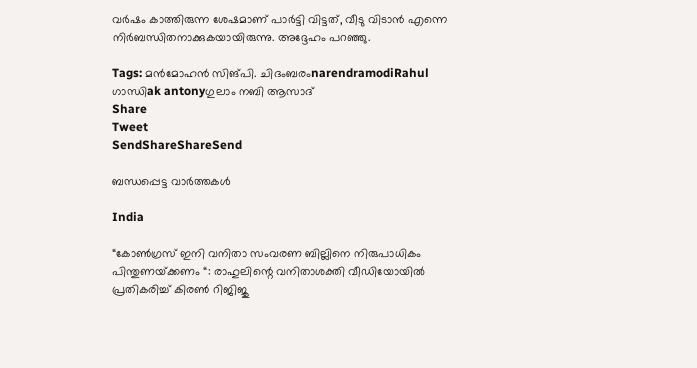വര്‍ഷം കാത്തിരുന്ന ശേഷമാണ് പാര്‍ട്ടി വിട്ടത്, വീടു വിടാന്‍ എന്നെ  നിര്‍ബന്ധിതനാക്കുകയായിരുന്നു. അദ്ദേഹം പറഞ്ഞു.

Tags: മന്‍മോഹന്‍ സിങ്പി. ചിദംബരംnarendramodiRahul ഗാന്ധിak antonyഗുലാം നബി ആസാദ്
Share
Tweet
SendShareShareSend

ബന്ധപ്പെട്ട വാര്‍ത്തകള്‍

India

“കോൺഗ്രസ് ഇനി വനിതാ സംവരണ ബില്ലിനെ നിരുപാധികം പിന്തുണയ്‌ക്കണം “: രാഹുലിന്റെ വനിതാശക്തി വീഡിയോയിൽ പ്രതികരിച്ച് കിരൺ റിജിജു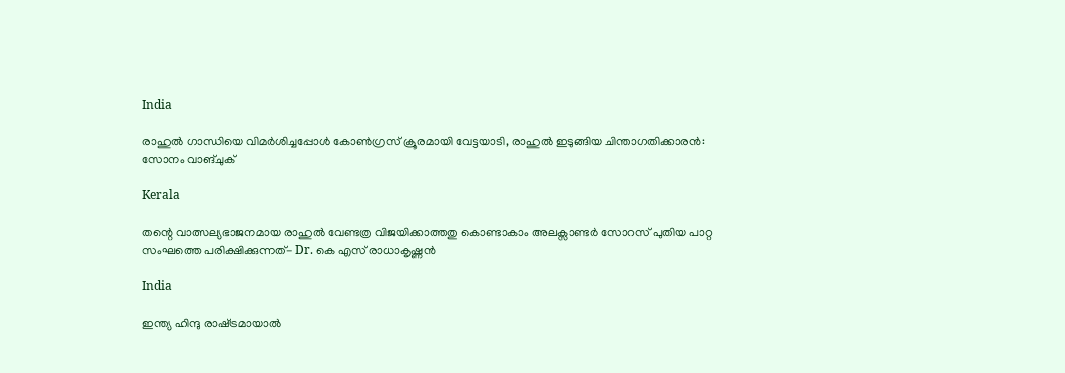India

രാഹുല്‍ ഗാന്ധിയെ വിമര്‍ശിച്ചപ്പോള്‍ കോണ്‍ഗ്രസ് ക്രൂരമായി വേട്ടയാടി, രാഹുല്‍ ഇടുങ്ങിയ ചിന്താഗതിക്കാരന്‍: സോനം വാങ്ചുക്

Kerala

തന്റെ വാത്സല്യഭാജനമായ രാഹുൽ വേണ്ടത്ര വിജയിക്കാത്തതു കൊണ്ടാകാം അലക്സാണ്ടർ സോറസ് പുതിയ പാറ്റ സംഘത്തെ പരിക്ഷിക്കുന്നത്- Dr. കെ എസ് രാധാകൃഷ്ണൻ

India

ഇന്ത്യ ഹിന്ദു രാഷ്‌ട്രമായാൽ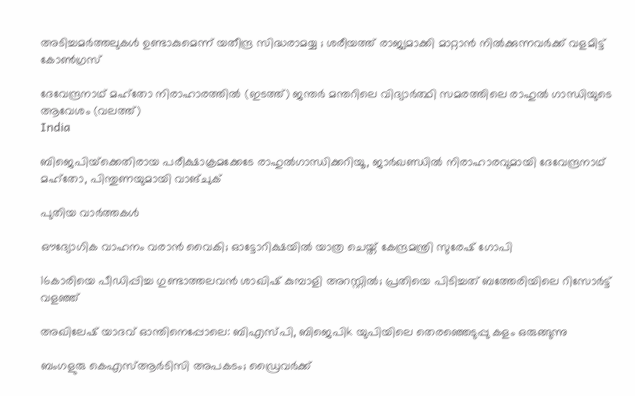അടിച്ചമർത്തലുകൾ ഉണ്ടാകുമെന്ന് യതീന്ദ്ര സിദ്ധരാമയ്യ ; ശരീയത്ത് രാജ്യമാക്കി മാറ്റാൻ നിൽക്കുന്നവർക്ക് വളമിട്ട് കോൺഗ്രസ്

ദേവേന്ദ്രനാഥ് മഹ്തോ നിരാഹാരത്തില്‍ (ഇടത്ത്) ജന്തര്‍ മന്തറിലെ വിദ്യാര്‍ത്ഥി സമരത്തിലെ രാഹുല്‍ ഗാന്ധിയുടെ ആവേശം (വലത്ത്)
India

ബിജെപിയ്‌ക്കെതിരായ പരീക്ഷാക്രമക്കേടേ രാഹുല്‍ഗാന്ധിക്കറിയൂ, ജാര്‍ഖണ്ഡില്‍ നിരാഹാരവുമായി ദേവേന്ദ്രനാഥ് മഹ്തോ, പിന്തുണയുമായി വാങ്ചുക്

പുതിയ വാര്‍ത്തകള്‍

ഔദ്യോഗിക വാഹനം വരാൻ വൈകി; ഓട്ടോറിക്ഷയിൽ യാത്ര ചെയ്ത് കേന്ദ്രമന്ത്രി സുരേഷ് ഗോപി

16കാരിയെ പീഡിപ്പിച്ച ഗുണ്ടാത്തലവൻ ശാഖിഷ് കുമ്പാളി അറസ്റ്റിൽ; പ്രതിയെ പിടിച്ചത് ബത്തേരിയിലെ റിസോർട്ട് വളഞ്ഞ്

അഖിലേഷ് യാദവ് ഓന്തിനെപ്പോലെ: ബിഎസ്പി, ബിജെപിk യുപിയിലെ തെരഞ്ഞെടുപ്പു കളം ഒരുങ്ങുന്നു

ബംഗളുരു കെഎസ്ആർടിസി അപകടം; ഡ്രൈവർക്ക്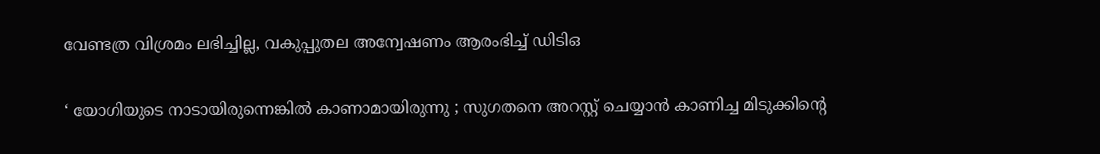വേണ്ടത്ര വിശ്രമം ലഭിച്ചില്ല, വകുപ്പുതല അന്വേഷണം ആരംഭിച്ച് ഡിടിഒ

‘ യോഗിയുടെ നാടായിരുന്നെങ്കിൽ കാണാമായിരുന്നു ; സുഗതനെ അറസ്റ്റ് ചെയ്യാൻ കാണിച്ച മിടുക്കിന്റെ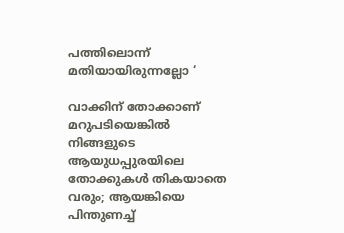പത്തിലൊന്ന് മതിയായിരുന്നല്ലോ ‘

വാക്കിന് തോക്കാണ് മറുപടിയെങ്കിൽ നിങ്ങളുടെ ആയുധപ്പുരയിലെ തോക്കുകൾ തികയാതെ വരും; ആയങ്കിയെ പിന്തുണച്ച്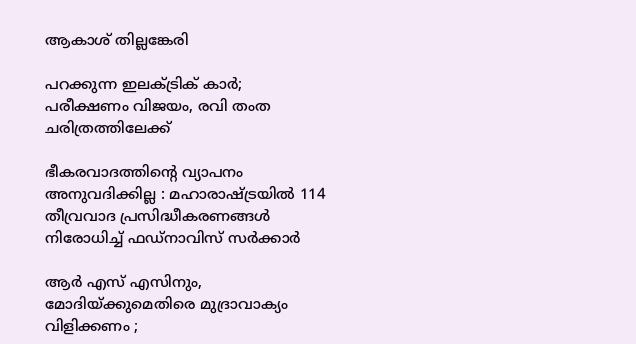ആകാശ് തില്ലങ്കേരി

പറക്കുന്ന ഇലക്ട്രിക് കാർ; പരീക്ഷണം വിജയം, രവി തംത ചരിത്രത്തിലേക്ക്

ഭീകരവാദത്തിന്റെ വ്യാപനം അനുവദിക്കില്ല : മഹാരാഷ്‌ട്രയിൽ 114 തീവ്രവാദ പ്രസിദ്ധീകരണങ്ങൾ നിരോധിച്ച് ഫഡ്‌നാവിസ് സർക്കാർ

ആർ എസ് എസിനും, മോദിയ്‌ക്കുമെതിരെ മുദ്രാവാക്യം വിളിക്കണം ;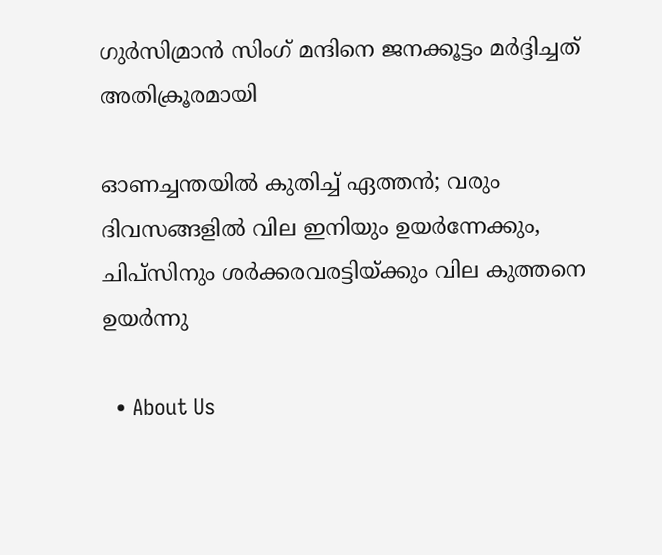ഗുർസിമ്രാൻ സിംഗ് മന്ദിനെ ജനക്കൂട്ടം മർദ്ദിച്ചത് അതിക്രൂരമായി

ഓണച്ചന്തയില്‍ കുതിച്ച് ഏത്തന്‍; വരും ദിവസങ്ങളില്‍ വില ഇനിയും ഉയര്‍ന്നേക്കും, ചിപ്സിനും ശര്‍ക്കരവരട്ടിയ്‌ക്കും വില കുത്തനെ ഉയർന്നു

  • About Us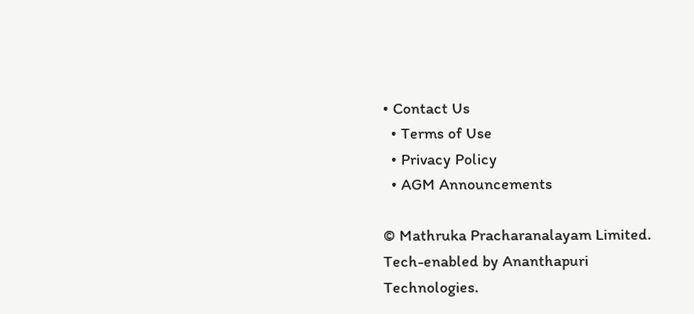• Contact Us
  • Terms of Use
  • Privacy Policy
  • AGM Announcements

© Mathruka Pracharanalayam Limited.
Tech-enabled by Ananthapuri Technologies.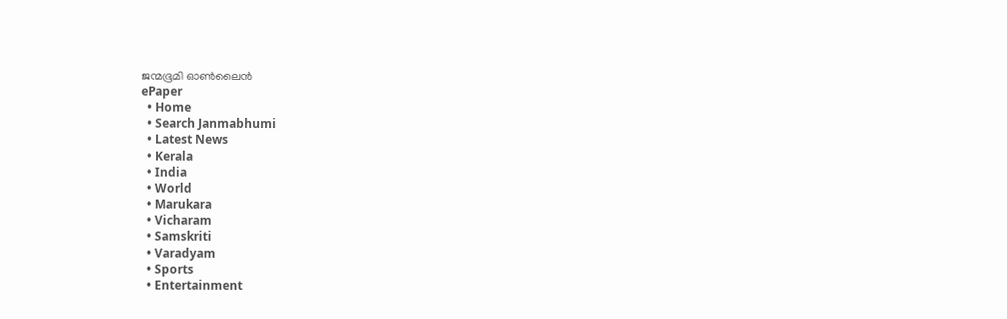ജന്മഭൂമി ഓണ്‍ലൈന്‍
ePaper
  • Home
  • Search Janmabhumi
  • Latest News
  • Kerala
  • India
  • World
  • Marukara
  • Vicharam
  • Samskriti
  • Varadyam
  • Sports
  • Entertainment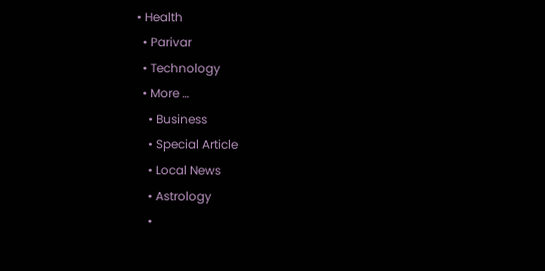• Health
  • Parivar
  • Technology
  • More …
    • Business
    • Special Article
    • Local News
    • Astrology
    •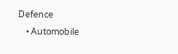Defence
    • Automobile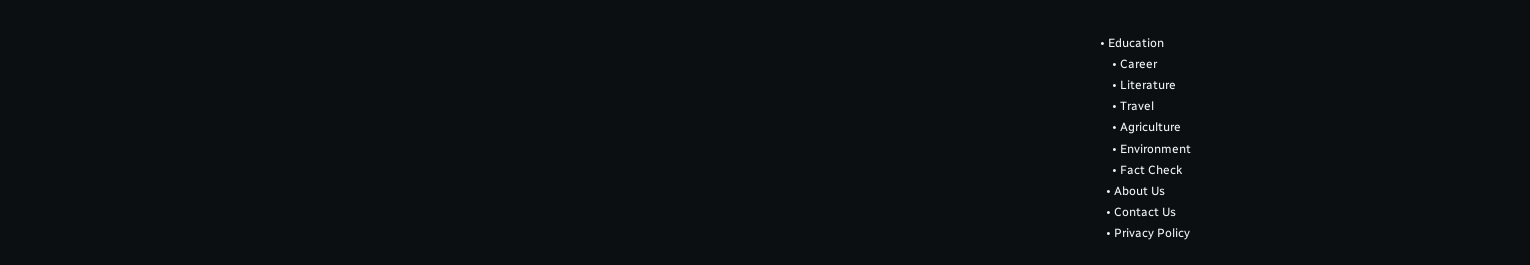• Education
    • Career
    • Literature
    • Travel
    • Agriculture
    • Environment
    • Fact Check
  • About Us
  • Contact Us
  • Privacy Policy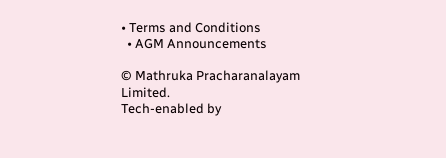• Terms and Conditions
  • AGM Announcements

© Mathruka Pracharanalayam Limited.
Tech-enabled by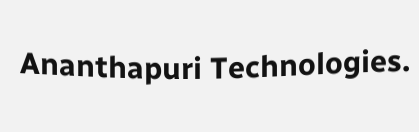Ananthapuri Technologies.